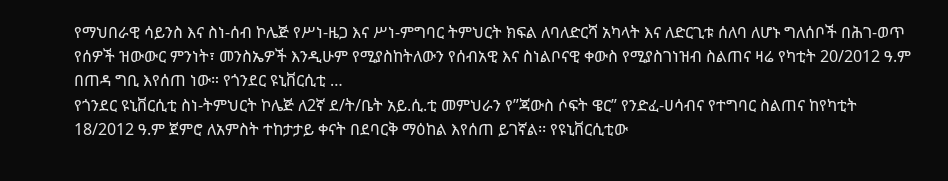የማህበራዊ ሳይንስ እና ስነ-ሰብ ኮሌጅ የሥነ-ዜጋ እና ሥነ-ምግባር ትምህርት ክፍል ለባለድርሻ አካላት እና ለድርጊቱ ሰለባ ለሆኑ ግለሰቦች በሕገ-ወጥ የሰዎች ዝውውር ምንነት፣ መንስኤዎች እንዲሁም የሚያስከትለውን የሰብአዊ እና ስነልቦናዊ ቀውስ የሚያስገነዝብ ስልጠና ዛሬ የካቲት 20/2012 ዓ.ም በጠዳ ግቢ እየሰጠ ነው። የጎንደር ዩኒቨርሲቲ …
የጎንደር ዩኒቨርሲቲ ስነ-ትምህርት ኮሌጅ ለ2ኛ ደ/ት/ቤት አይ.ሲ.ቲ መምህራን የ”ጃውስ ሶፍት ዌር” የንድፈ-ሀሳብና የተግባር ስልጠና ከየካቲት 18/2012 ዓ.ም ጀምሮ ለአምስት ተከታታይ ቀናት በደባርቅ ማዕከል እየሰጠ ይገኛል፡፡ የዩኒቨርሲቲው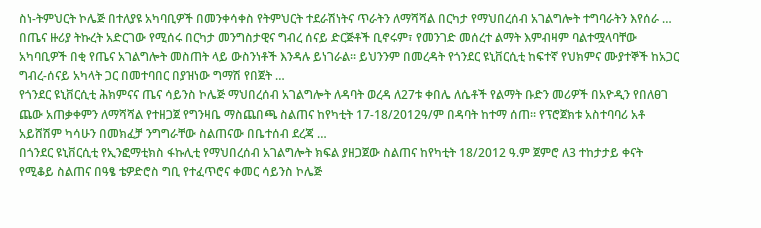ስነ-ትምህርት ኮሌጅ በተለያዩ አካባቢዎች በመንቀሳቀስ የትምህርት ተደራሽነትና ጥራትን ለማሻሻል በርካታ የማህበረሰብ አገልግሎት ተግባራትን እየሰራ …
በጤና ዙሪያ ትኩረት አድርገው የሚሰሩ በርካታ መንግስታዊና ግብረ ሰናይ ድርጅቶች ቢኖሩም፣ የመንገድ መሰረተ ልማት እምብዛም ባልተሟላባቸው አካባቢዎች በቂ የጤና አገልግሎት መስጠት ላይ ውስንነቶች እንዳሉ ይነገራል፡፡ ይህንንም በመረዳት የጎንደር ዩኒቨርሲቲ ከፍተኛ የህክምና ሙያተኞች ከአጋር ግብረ-ሰናይ አካላት ጋር በመተባበር በያዝነው ግማሽ የበጀት …
የጎንደር ዩኒቨርሲቲ ሕክምናና ጤና ሳይንስ ኮሌጅ ማህበረሰብ አገልግሎት ለዳባት ወረዳ ለ27ቱ ቀበሌ ለሴቶች የልማት ቡድን መሪዎች በአዮዲን የበለፀገ ጨው አጠቃቀምን ለማሻሻል የተዘጋጀ የግንዛቤ ማስጨበጫ ስልጠና ከየካቲት 17-18/2012ዓ/ም በዳባት ከተማ ሰጠ፡፡ የፕሮጀክቱ አስተባባሪ አቶ አይሸሽም ካሳሁን በመክፈቻ ንግግራቸው ስልጠናው በቤተሰብ ደረጃ …
በጎንደር ዩኒቨርሲቲ የኢንፎማቲክስ ፋኩሊቲ የማህበረሰብ አገልግሎት ክፍል ያዘጋጀው ስልጠና ከየካቲት 18/2012 ዓ.ም ጀምሮ ለ3 ተከታታይ ቀናት የሚቆይ ስልጠና በዓፄ ቴዎድሮስ ግቢ የተፈጥሮና ቀመር ሳይንስ ኮሌጅ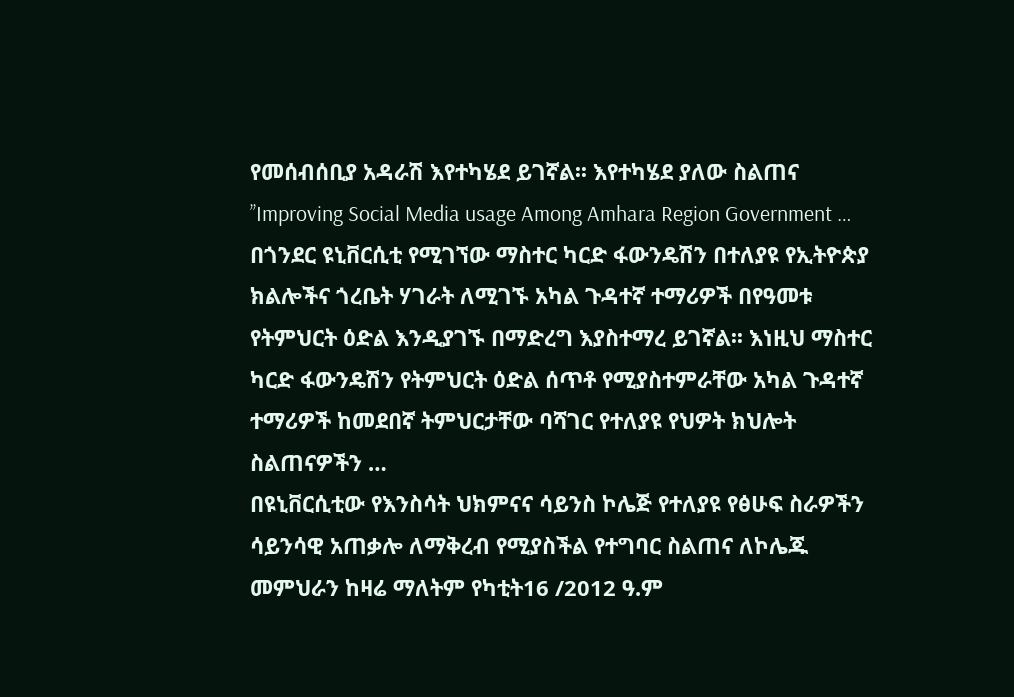የመሰብሰቢያ አዳራሽ እየተካሄደ ይገኛል፡፡ እየተካሄደ ያለው ስልጠና ’’Improving Social Media usage Among Amhara Region Government …
በጎንደር ዩኒቨርሲቲ የሚገኘው ማስተር ካርድ ፋውንዴሽን በተለያዩ የኢትዮጵያ ክልሎችና ጎረቤት ሃገራት ለሚገኙ አካል ጉዳተኛ ተማሪዎች በየዓመቱ የትምህርት ዕድል እንዲያገኙ በማድረግ እያስተማረ ይገኛል፡፡ እነዚህ ማስተር ካርድ ፋውንዴሽን የትምህርት ዕድል ሰጥቶ የሚያስተምራቸው አካል ጉዳተኛ ተማሪዎች ከመደበኛ ትምህርታቸው ባሻገር የተለያዩ የህዎት ክህሎት ስልጠናዎችን …
በዩኒቨርሲቲው የእንስሳት ህክምናና ሳይንስ ኮሌጅ የተለያዩ የፅሁፍ ስራዎችን ሳይንሳዊ አጠቃሎ ለማቅረብ የሚያስችል የተግባር ስልጠና ለኮሌጁ መምህራን ከዛሬ ማለትም የካቲት16 /2012 ዓ.ም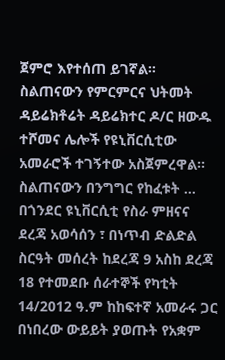ጀምሮ እየተሰጠ ይገኛል፡፡ ስልጠናውን የምርምርና ህትመት ዳይሬክቶሬት ዳይሬክተር ዶ/ር ዘውዱ ተሾመና ሌሎች የዩኒቨርሲቲው አመራሮች ተገኝተው አስጀምረዋል፡፡ ስልጠናውን በንግግር የከፈቱት …
በጎንደር ዩኒቨርሲቲ የስራ ምዘናና ደረጃ አወሳሰን ፣ በነጥብ ድልድል ስርዓት መሰረት ከደረጃ 9 አስከ ደረጃ 18 የተመደቡ ሰራተኞች የካቲት 14/2012 ዓ.ም ከከፍተኛ አመራሩ ጋር በነበረው ውይይት ያወጡት የአቋም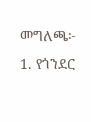መግለጫ፦ 1. የጎንደር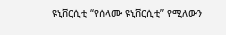ዩኒቨርሲቲ “የሰላሙ ዩኒቨርሲቲ” የሚለውን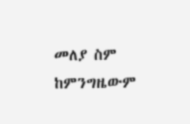መለያ ስም ከምንግዜውም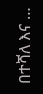በተሻለ እና …